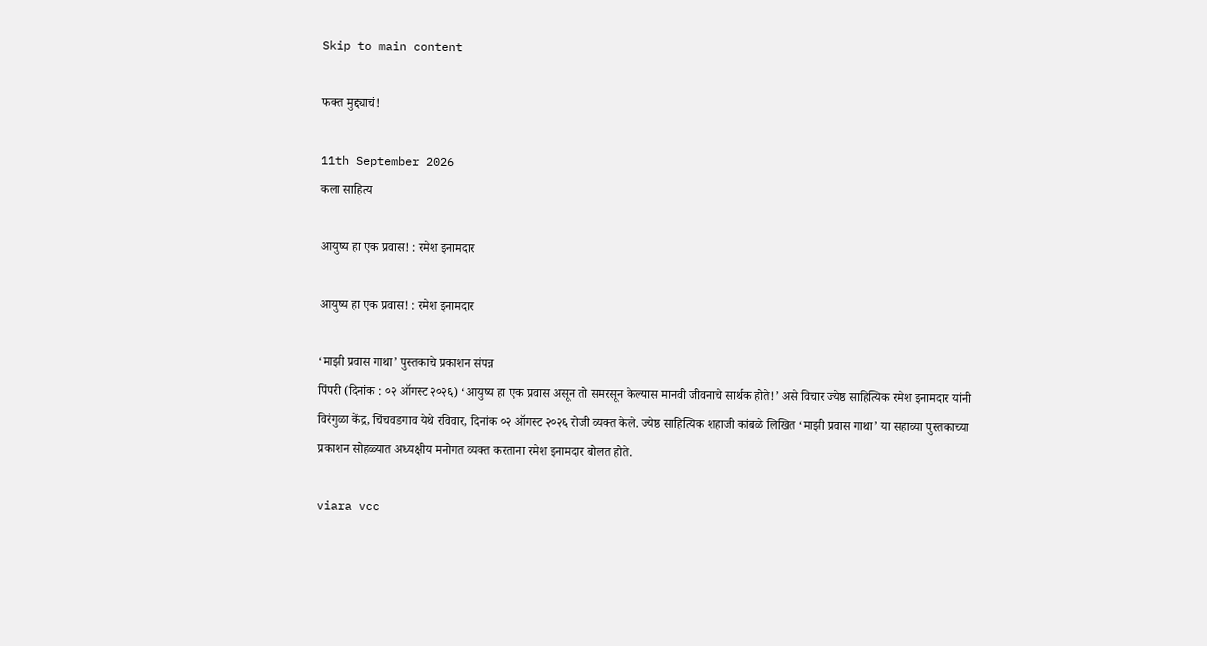Skip to main content

फक्त मुद्द्याचं!

11th September 2026
कला साहित्य

आयुष्य हा एक प्रवास! : रमेश इनामदार

आयुष्य हा एक प्रवास! : रमेश इनामदार

‘माझी प्रवास गाथा’ पुस्तकाचे प्रकाशन संपन्न
पिंपरी (दिनांक : ०२ ऑगस्ट २०२६) ‘आयुष्य हा एक प्रवास असून तो समरसून केल्यास मानवी जीवनाचे सार्थक होते!’ असे विचार ज्येष्ठ साहित्यिक रमेश इनामदार यांनी विरंगुळा केंद्र, चिंचवडगाव येथे रविवार, दिनांक ०२ ऑगस्ट २०२६ रोजी व्यक्त केले. ज्येष्ठ साहित्यिक शहाजी कांबळे लिखित ‘माझी प्रवास गाथा’ या सहाव्या पुस्तकाच्या प्रकाशन सोहळ्यात अध्यक्षीय मनोगत व्यक्त करताना रमेश इनामदार बोलत होते.

viara vcc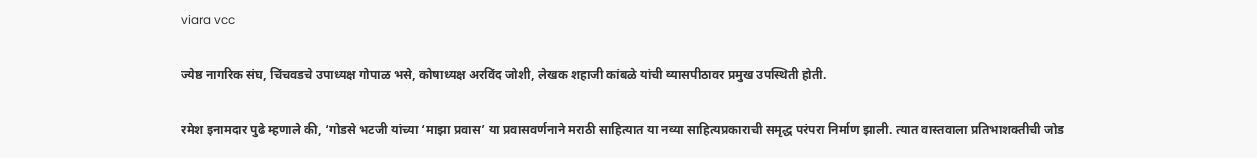viara vcc

ज्येष्ठ नागरिक संघ, चिंचवडचे उपाध्यक्ष गोपाळ भसे, कोषाध्यक्ष अरविंद जोशी, लेखक शहाजी कांबळे यांची व्यासपीठावर प्रमुख उपस्थिती होती.

रमेश इनामदार पुढे म्हणाले की, ‘गोडसे भटजी यांच्या ‘माझा प्रवास’ या प्रवासवर्णनाने मराठी साहित्यात या नव्या साहित्यप्रकाराची समृद्ध परंपरा निर्माण झाली. त्यात वास्तवाला प्रतिभाशक्तीची जोड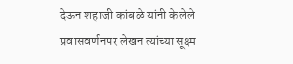देऊन शहाजी कांबळे यांनी केलेले प्रवासवर्णनपर लेखन त्यांच्या सूक्ष्म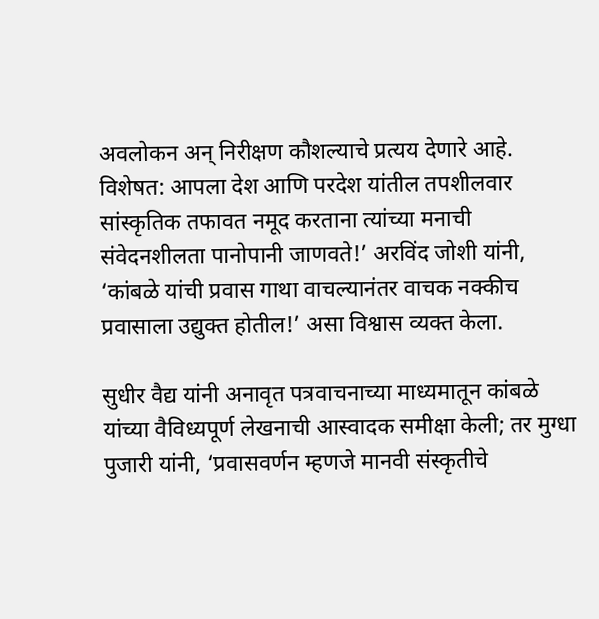अवलोकन अन् निरीक्षण कौशल्याचे प्रत्यय देणारे आहे. विशेषत: आपला देश आणि परदेश यांतील तपशीलवार सांस्कृतिक तफावत नमूद करताना त्यांच्या मनाची संवेदनशीलता पानोपानी जाणवते!’ अरविंद जोशी यांनी, ‘कांबळे यांची प्रवास गाथा वाचल्यानंतर वाचक नक्कीच प्रवासाला उद्युक्त होतील!’ असा विश्वास व्यक्त केला.

सुधीर वैद्य यांनी अनावृत पत्रवाचनाच्या माध्यमातून कांबळे यांच्या वैविध्यपूर्ण लेखनाची आस्वादक समीक्षा केली; तर मुग्धा पुजारी यांनी, ‘प्रवासवर्णन म्हणजे मानवी संस्कृतीचे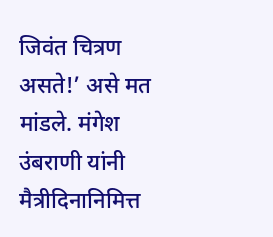जिवंत चित्रण असते!’ असे मत मांडले. मंगेश उंबराणी यांनी मैत्रीदिनानिमित्त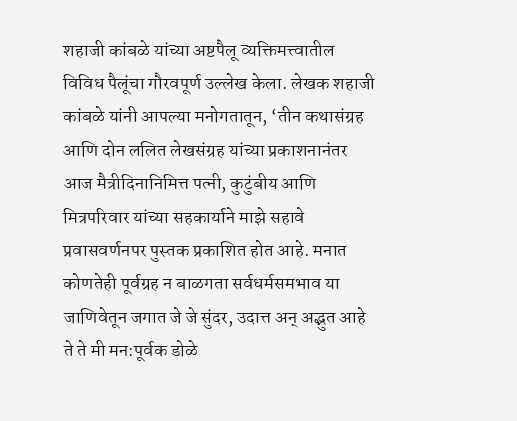शहाजी कांबळे यांच्या अष्टपैलू व्यक्तिमत्त्वातील विविध पैलूंचा गौरवपूर्ण उल्लेख केला. लेखक शहाजी कांबळे यांनी आपल्या मनोगतातून, ‘तीन कथासंग्रह आणि दोन ललित लेखसंग्रह यांच्या प्रकाशनानंतर आज मैत्रीदिनानिमित्त पत्नी, कुटुंबीय आणि मित्रपरिवार यांच्या सहकार्याने माझे सहावे प्रवासवर्णनपर पुस्तक प्रकाशित होत आहे. मनात कोणतेही पूर्वग्रह न बाळगता सर्वधर्मसमभाव या जाणिवेतून जगात जे जे सुंदर, उदात्त अन् अद्भुत आहे ते ते मी मन:पूर्वक डोळे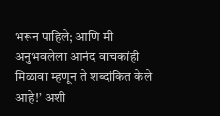भरून पाहिले; आणि मी अनुभवलेला आनंद वाचकांही मिळावा म्हणून ते शब्दांकित केले आहे!’ अशी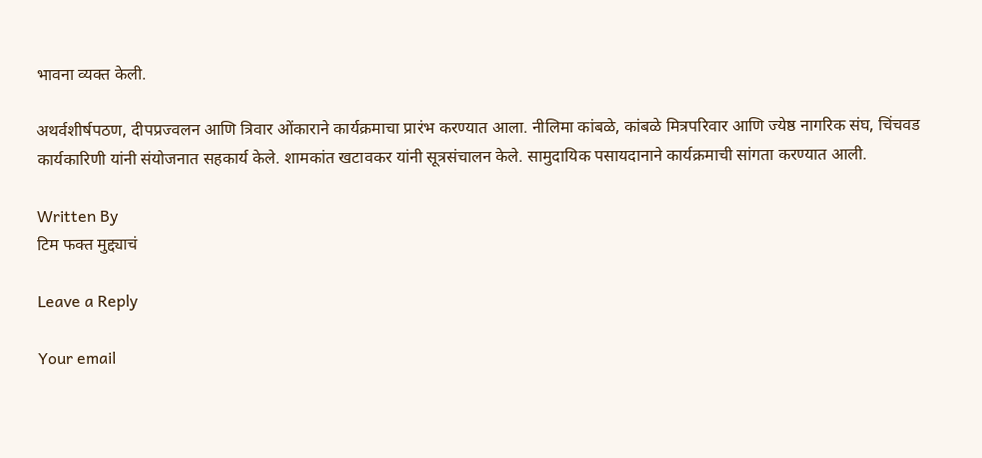भावना व्यक्त केली.

अथर्वशीर्षपठण, दीपप्रज्वलन आणि त्रिवार ओंकाराने कार्यक्रमाचा प्रारंभ करण्यात आला. नीलिमा कांबळे, कांबळे मित्रपरिवार आणि ज्येष्ठ नागरिक संघ, चिंचवड कार्यकारिणी यांनी संयोजनात सहकार्य केले. शामकांत खटावकर यांनी सूत्रसंचालन केले. सामुदायिक पसायदानाने कार्यक्रमाची सांगता करण्यात आली.

Written By
टिम फक्त मुद्द्याचं

Leave a Reply

Your email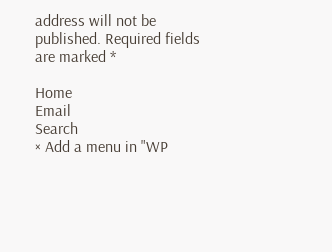address will not be published. Required fields are marked *

Home
Email
Search
× Add a menu in "WP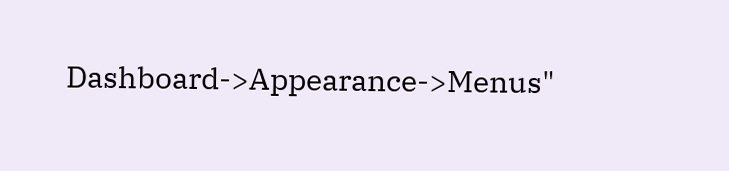Dashboard->Appearance->Menus"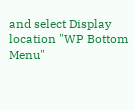and select Display location "WP Bottom Menu"